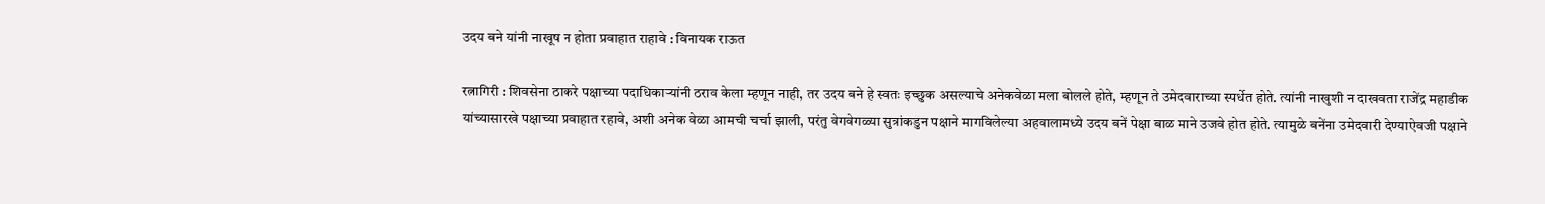उदय बने यांनी नाखूष न होता प्रवाहात राहावे : विनायक राऊत

रत्नागिरी : शिवसेना ठाकरे पक्षाच्या पदाधिकाऱ्यांनी ठराव केला म्हणून नाही, तर उदय बने हे स्वतः इच्छुक असल्याचे अनेकवेळा मला बोलले होते, म्हणून ते उमेदवाराच्या स्पर्धेत होते. त्यांनी नाखुशी न दाखवता राजेंद्र महाडीक यांच्यासारखे पक्षाच्या प्रवाहात रहावे, अशी अनेक वेळा आमची चर्चा झाली, परंतु वेगवेगळ्या सुत्रांकडुन पक्षाने मागविलेल्या अहवालामध्ये उदय बनें पेक्षा बाळ माने उजवे होत होते. त्यामुळे बनेंना उमेदवारी देण्याऐवजी पक्षाने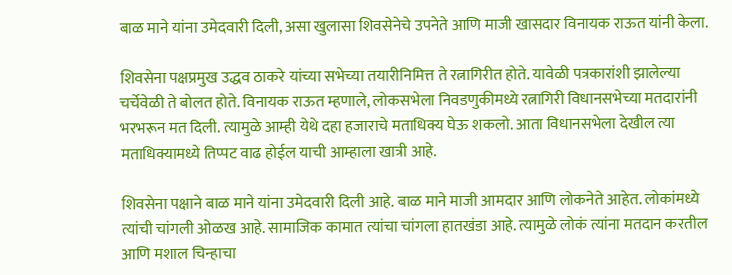बाळ माने यांना उमेदवारी दिली, असा खुलासा शिवसेनेचे उपनेते आणि माजी खासदार विनायक राऊत यांनी केला.

शिवसेना पक्षप्रमुख उद्धव ठाकरे यांच्या सभेच्या तयारीनिमित्त ते रत्नागिरीत होते. यावेळी पत्रकारांशी झालेल्या चर्चेवेळी ते बोलत होते. विनायक राऊत म्हणाले, लोकसभेला निवडणुकीमध्ये रत्नागिरी विधानसभेच्या मतदारांनी भरभरून मत दिली. त्यामुळे आम्ही येथे दहा हजाराचे मताधिक्य घेऊ शकलो. आता विधानसभेला देखील त्या मताधिक्यामध्ये तिप्पट वाढ होईल याची आम्हाला खात्री आहे.

शिवसेना पक्षाने बाळ माने यांना उमेदवारी दिली आहे. बाळ माने माजी आमदार आणि लोकनेते आहेत. लोकांमध्ये त्यांची चांगली ओळख आहे. सामाजिक कामात त्यांचा चांगला हातखंडा आहे. त्यामुळे लोकं त्यांना मतदान करतील आणि मशाल चिन्हाचा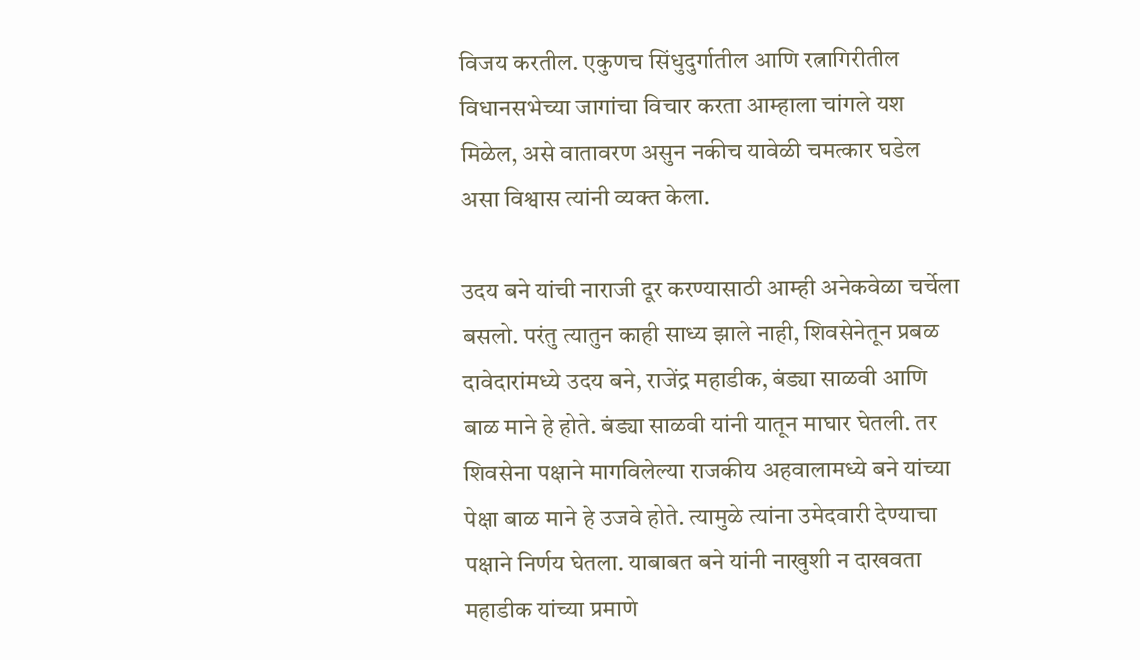विजय करतील. एकुणच सिंधुदुर्गातील आणि रत्नागिरीतील विधानसभेच्या जागांचा विचार करता आम्हाला चांगले यश मिळेल, असे वातावरण असुन नकीच यावेळी चमत्कार घडेल असा विश्वास त्यांनी व्यक्त केला.

उदय बने यांची नाराजी दूर करण्यासाठी आम्ही अनेकवेळा चर्चेला बसलो. परंतु त्यातुन काही साध्य झाले नाही, शिवसेनेतून प्रबळ दावेदारांमध्ये उदय बने, राजेंद्र महाडीक, बंड्या साळवी आणि बाळ माने हे होते. बंड्या साळवी यांनी यातून माघार घेतली. तर शिवसेना पक्षाने मागविलेल्या राजकीय अहवालामध्ये बने यांच्या पेक्षा बाळ माने हे उजवे होते. त्यामुळे त्यांना उमेदवारी देण्याचा पक्षाने निर्णय घेतला. याबाबत बने यांनी नाखुशी न दाखवता महाडीक यांच्या प्रमाणे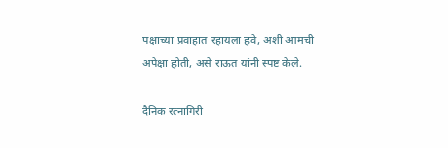पक्षाच्या प्रवाहात रहायला हवे, अशी आमची अपेक्षा होती, असे राऊत यांनी स्पष्ट केले.

दैनिक रत्नागिरी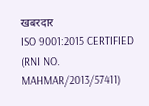खबरदार
ISO 9001:2015 CERTIFIED
(RNI NO. MAHMAR/2013/57411)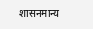शासनमान्य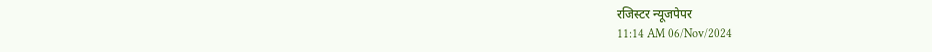रजिस्टर न्यूजपेपर
11:14 AM 06/Nov/2024